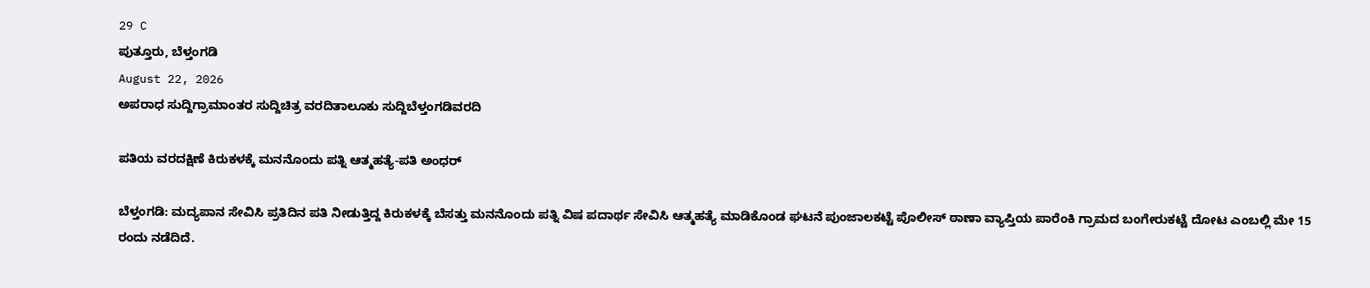29 C
ಪುತ್ತೂರು, ಬೆಳ್ತಂಗಡಿ
August 22, 2026
ಅಪರಾಧ ಸುದ್ದಿಗ್ರಾಮಾಂತರ ಸುದ್ದಿಚಿತ್ರ ವರದಿತಾಲೂಕು ಸುದ್ದಿಬೆಳ್ತಂಗಡಿವರದಿ

ಪತಿಯ ವರದಕ್ಷಿಣೆ ಕಿರುಕಳಕ್ಕೆ ಮನನೊಂದು ಪತ್ನಿ ಆತ್ಮಹತ್ಯೆ-ಪತಿ ಅಂಧರ್

ಬೆಳ್ತಂಗಡಿ: ಮದ್ಯಪಾನ ಸೇವಿಸಿ ಪ್ರತಿದಿನ ಪತಿ ನೀಡುತ್ತಿದ್ದ ಕಿರುಕಳಕ್ಕೆ ಬೆಸತ್ತು ಮನನೊಂದು ಪತ್ನಿ ವಿಷ ಪದಾರ್ಥ ಸೇವಿಸಿ ಆತ್ಮಹತ್ಯೆ ಮಾಡಿಕೊಂಡ ಘಟನೆ ಪುಂಜಾಲಕಟ್ಟೆ ಪೊಲೀಸ್ ಠಾಣಾ ವ್ಯಾಪ್ತಿಯ ಪಾರೆಂಕಿ ಗ್ರಾಮದ ಬಂಗೇರುಕಟ್ಟೆ ದೋಟ ಎಂಬಲ್ಲಿ ಮೇ 15 ರಂದು ನಡೆದಿದೆ.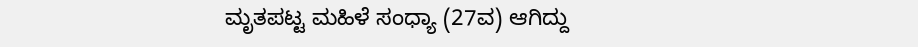ಮೃತಪಟ್ಟ ಮಹಿಳೆ ಸಂಧ್ಯಾ (27ವ) ಆಗಿದ್ದು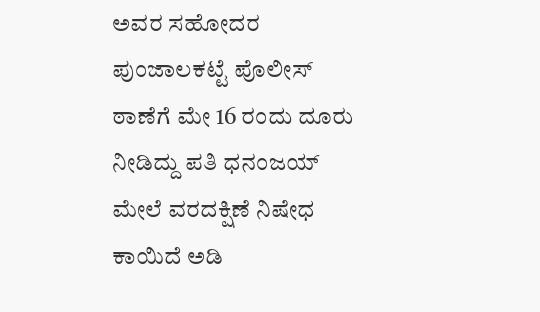ಅವರ ಸಹೋದರ ಪುಂಜಾಲಕಟ್ಟೆ ಪೊಲೀಸ್ ಠಾಣೆಗೆ ಮೇ 16 ರಂದು ದೂರು ನೀಡಿದ್ದು ಪತಿ ಧನಂಜಯ್ ಮೇಲೆ ವರದಕ್ಷಿಣೆ ನಿಷೇಧ ಕಾಯಿದೆ ಅಡಿ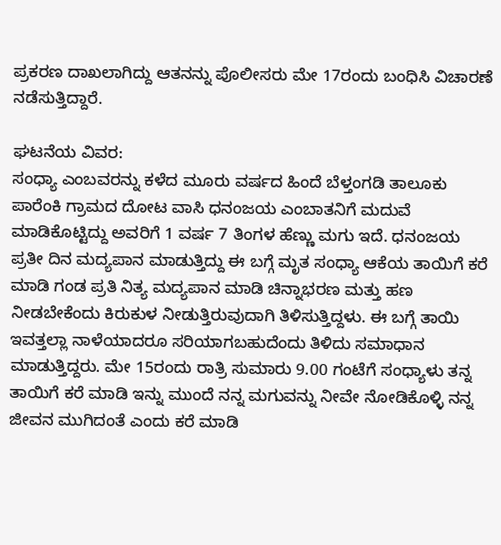ಪ್ರಕರಣ ದಾಖಲಾಗಿದ್ದು ಆತನನ್ನು ಪೊಲೀಸರು ಮೇ 17ರಂದು ಬಂಧಿಸಿ ವಿಚಾರಣೆ ನಡೆಸುತ್ತಿದ್ದಾರೆ.

ಘಟನೆಯ ವಿವರ:
ಸಂಧ್ಯಾ ಎಂಬವರನ್ನು ಕಳೆದ ಮೂರು ವರ್ಷದ ಹಿಂದೆ ಬೆಳ್ತಂಗಡಿ ತಾಲೂಕು ಪಾರೆಂಕಿ ಗ್ರಾಮದ ದೋಟ ವಾಸಿ ಧನಂಜಯ ಎಂಬಾತನಿಗೆ ಮದುವೆ ಮಾಡಿಕೊಟ್ಟಿದ್ದು ಅವರಿಗೆ 1 ವರ್ಷ 7 ತಿಂಗಳ ಹೆಣ್ಣು ಮಗು ಇದೆ. ಧನಂಜಯ ಪ್ರತೀ ದಿನ ಮದ್ಯಪಾನ ಮಾಡುತ್ತಿದ್ದು ಈ ಬಗ್ಗೆ ಮೃತ ಸಂಧ್ಯಾ ಆಕೆಯ ತಾಯಿಗೆ ಕರೆ ಮಾಡಿ ಗಂಡ ಪ್ರತಿ ನಿತ್ಯ ಮದ್ಯಪಾನ ಮಾಡಿ ಚಿನ್ನಾಭರಣ ಮತ್ತು ಹಣ ನೀಡಬೇಕೆಂದು ಕಿರುಕುಳ ನೀಡುತ್ತಿರುವುದಾಗಿ ತಿಳಿಸುತ್ತಿದ್ದಳು. ಈ ಬಗ್ಗೆ ತಾಯಿ ಇವತ್ತಲ್ಲಾ ನಾಳೆಯಾದರೂ ಸರಿಯಾಗಬಹುದೆಂದು ತಿಳಿದು ಸಮಾಧಾನ ಮಾಡುತ್ತಿದ್ದರು. ಮೇ 15ರಂದು ರಾತ್ರಿ ಸುಮಾರು 9.00 ಗಂಟೆಗೆ ಸಂಧ್ಯಾಳು ತನ್ನ ತಾಯಿಗೆ ಕರೆ ಮಾಡಿ ಇನ್ನು ಮುಂದೆ ನನ್ನ ಮಗುವನ್ನು ನೀವೇ ನೋಡಿಕೊಳ್ಳಿ ನನ್ನ ಜೀವನ ಮುಗಿದಂತೆ ಎಂದು ಕರೆ ಮಾಡಿ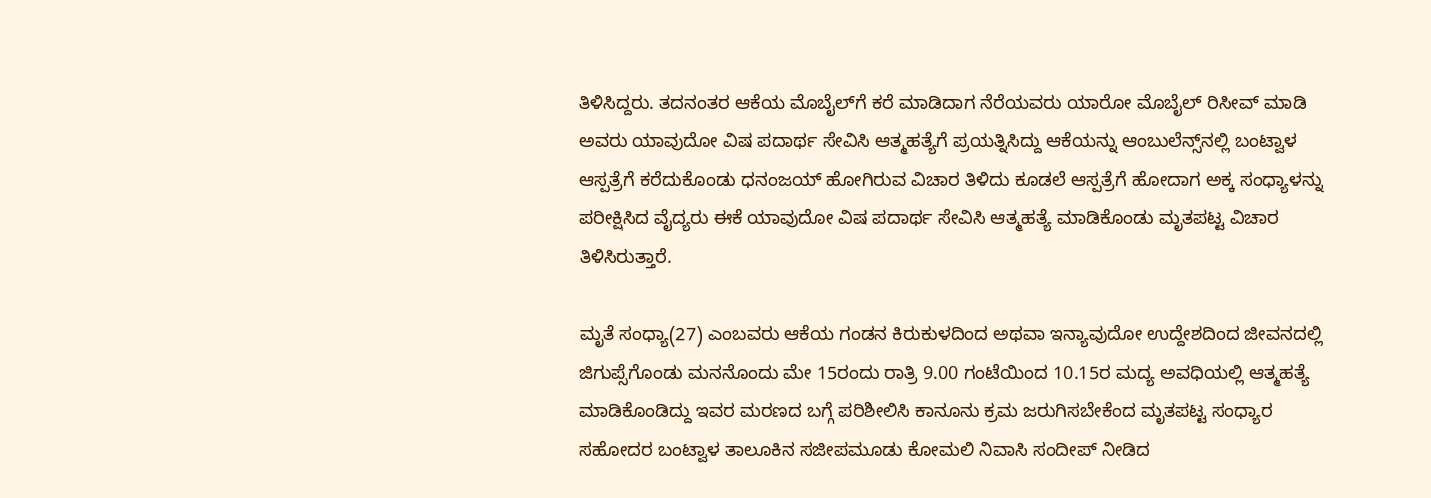ತಿಳಿಸಿದ್ದರು. ತದನಂತರ ಆಕೆಯ ಮೊಬೈಲ್‌ಗೆ ಕರೆ ಮಾಡಿದಾಗ ನೆರೆಯವರು ಯಾರೋ ಮೊಬೈಲ್ ರಿಸೀವ್ ಮಾಡಿ ಅವರು ಯಾವುದೋ ವಿಷ ಪದಾರ್ಥ ಸೇವಿಸಿ ಆತ್ಮಹತ್ಯೆಗೆ ಪ್ರಯತ್ನಿಸಿದ್ದು ಆಕೆಯನ್ನು ಆಂಬುಲೆನ್ಸ್‌ನಲ್ಲಿ ಬಂಟ್ವಾಳ ಆಸ್ಪತ್ರೆಗೆ ಕರೆದುಕೊಂಡು ಧನಂಜಯ್ ಹೋಗಿರುವ ವಿಚಾರ ತಿಳಿದು ಕೂಡಲೆ ಆಸ್ಪತ್ರೆಗೆ ಹೋದಾಗ ಅಕ್ಕ ಸಂಧ್ಯಾಳನ್ನು ಪರೀಕ್ಷಿಸಿದ ವೈದ್ಯರು ಈಕೆ ಯಾವುದೋ ವಿಷ ಪದಾರ್ಥ ಸೇವಿಸಿ ಆತ್ಮಹತ್ಯೆ ಮಾಡಿಕೊಂಡು ಮೃತಪಟ್ಟ ವಿಚಾರ ತಿಳಿಸಿರುತ್ತಾರೆ.

ಮೃತೆ ಸಂಧ್ಯಾ(27) ಎಂಬವರು ಆಕೆಯ ಗಂಡನ ಕಿರುಕುಳದಿಂದ ಅಥವಾ ಇನ್ಯಾವುದೋ ಉದ್ದೇಶದಿಂದ ಜೀವನದಲ್ಲಿ ಜಿಗುಪ್ಸೆಗೊಂಡು ಮನನೊಂದು ಮೇ 15ರಂದು ರಾತ್ರಿ 9.00 ಗಂಟೆಯಿಂದ 10.15ರ ಮದ್ಯ ಅವಧಿಯಲ್ಲಿ ಆತ್ಮಹತ್ಯೆ ಮಾಡಿಕೊಂಡಿದ್ದು ಇವರ ಮರಣದ ಬಗ್ಗೆ ಪರಿಶೀಲಿಸಿ ಕಾನೂನು ಕ್ರಮ ಜರುಗಿಸಬೇಕೆಂದ ಮೃತಪಟ್ಟ ಸಂಧ್ಯಾರ ಸಹೋದರ ಬಂಟ್ವಾಳ ತಾಲೂಕಿನ ಸಜೀಪಮೂಡು ಕೋಮಲಿ ನಿವಾಸಿ ಸಂದೀಪ್ ನೀಡಿದ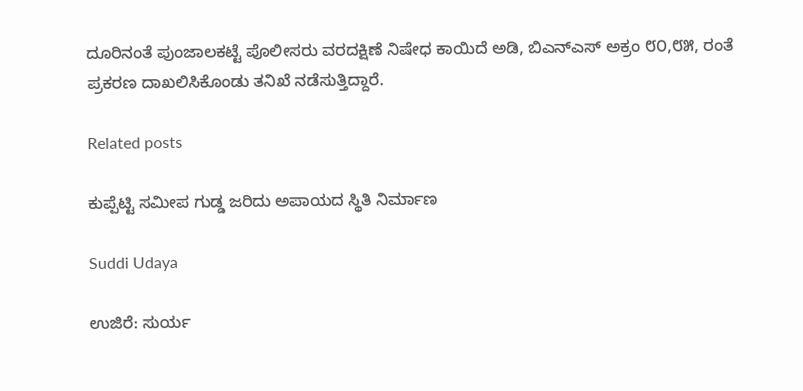ದೂರಿನಂತೆ ಪುಂಜಾಲಕಟ್ಟೆ ಪೊಲೀಸರು ವರದಕ್ಷಿಣೆ ನಿಷೇಧ ಕಾಯಿದೆ ಅಡಿ, ಬಿಎನ್‌ಎಸ್ ಅಕ್ರಂ ೮೦,೮೫, ರಂತೆ ಪ್ರಕರಣ ದಾಖಲಿಸಿಕೊಂಡು ತನಿಖೆ ನಡೆಸುತ್ತಿದ್ದಾರೆ.

Related posts

ಕುಪ್ಪೆಟ್ಟಿ ಸಮೀಪ ಗುಡ್ಡ ಜರಿದು ಅಪಾಯದ ಸ್ಥಿತಿ ನಿರ್ಮಾಣ

Suddi Udaya

ಉಜಿರೆ: ಸುರ್ಯ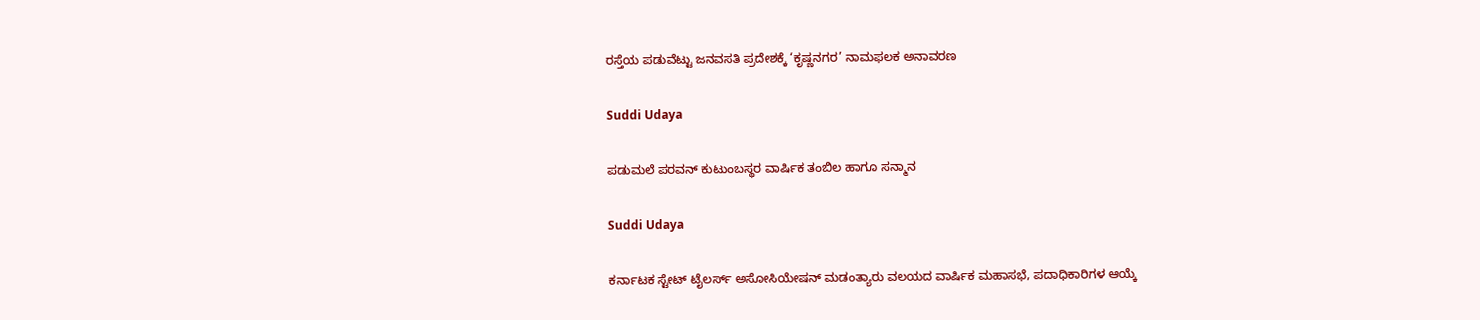ರಸ್ತೆಯ ಪಡುವೆಟ್ಟು ಜನವಸತಿ ಪ್ರದೇಶಕ್ಕೆ ‘ಕೃಷ್ಣನಗರ’ ನಾಮಫಲಕ ಅನಾವರಣ

Suddi Udaya

ಪಡುಮಲೆ ಪರವನ್ ಕುಟುಂಬಸ್ಥರ ವಾರ್ಷಿಕ ತಂಬಿಲ ಹಾಗೂ ಸನ್ಮಾನ

Suddi Udaya

ಕರ್ನಾಟಕ ಸ್ಟೇಟ್ ಟೈಲರ್ಸ್ ಅಸೋಸಿಯೇಷನ್ ಮಡಂತ್ಯಾರು ವಲಯದ ವಾರ್ಷಿಕ ಮಹಾಸಭೆ, ಪದಾಧಿಕಾರಿಗಳ ಆಯ್ಕೆ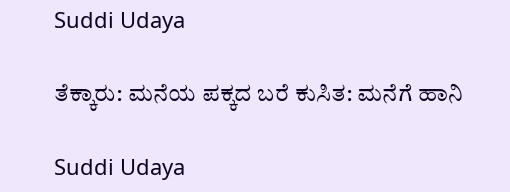Suddi Udaya

ತೆಕ್ಕಾರು: ಮನೆಯ ಪಕ್ಕದ ಬರೆ ಕುಸಿತ: ಮನೆಗೆ ಹಾನಿ

Suddi Udaya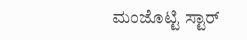ಮಂಜೊಟ್ಟಿ ಸ್ಟಾರ್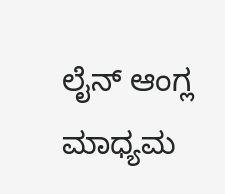ಲೈನ್ ಆಂಗ್ಲ ಮಾಧ್ಯಮ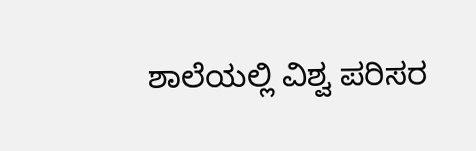ಶಾಲೆಯಲ್ಲಿ ವಿಶ್ವ ಪರಿಸರ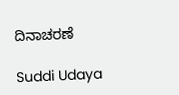ದಿನಾಚರಣೆ

Suddi Udaya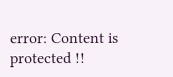error: Content is protected !!